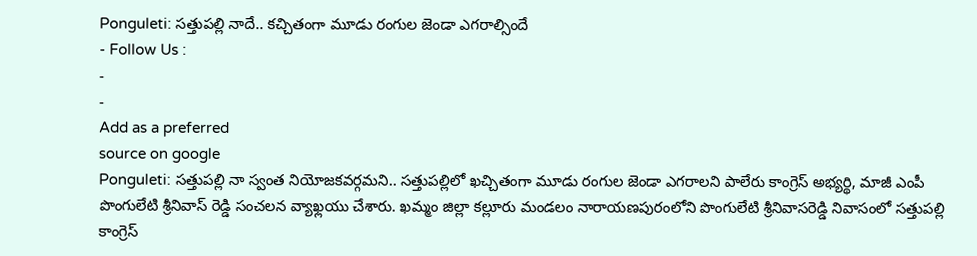Ponguleti: సత్తుపల్లి నాదే.. కచ్చితంగా మూడు రంగుల జెండా ఎగరాల్సిందే
- Follow Us :
-
-
Add as a preferred
source on google
Ponguleti: సత్తుపల్లి నా స్వంత నియోజకవర్గమని.. సత్తుపల్లిలో ఖచ్చితంగా మూడు రంగుల జెండా ఎగరాలని పాలేరు కాంగ్రెస్ అభ్యర్థి, మాజీ ఎంపీ పొంగులేటి శ్రీనివాస్ రెడ్డి సంచలన వ్యాఖ్లయు చేశారు. ఖమ్మం జిల్లా కల్లూరు మండలం నారాయణపురంలోని పొంగులేటి శ్రీనివాసరెడ్డి నివాసంలో సత్తుపల్లి కాంగ్రెస్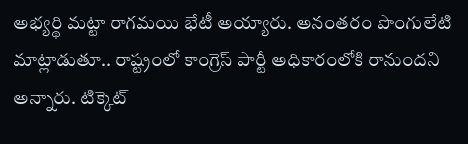అభ్యర్థి మట్టా రాగమయి భేటీ అయ్యారు. అనంతరం పొంగులేటి మాట్లాడుతూ.. రాష్ట్రంలో కాంగ్రెస్ పార్టీ అధికారంలోకి రానుందని అన్నారు. టిక్కెట్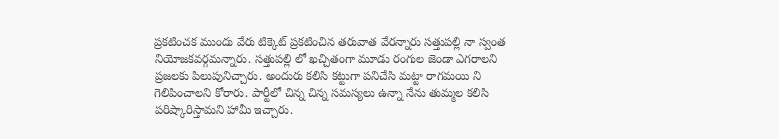ప్రకటించక ముందు వేరు టిక్కెట్ ప్రకటించిన తరువాత వేరన్నారు సత్తుపల్లి నా స్వంత నియోజకవర్గమన్నారు. సత్తుపల్లి లో ఖచ్చితంగా మూడు రంగుల జెండా ఎగరాలని ప్రజలకు పిలుపునిచ్చారు. అందురు కలిసి కట్టుగా పనిచేసి మట్టా రాగమయి ని గెలిపించాలని కోరారు. పార్టీలో చిన్న చిన్న సమస్యలు ఉన్నా నేను తుమ్మల కలిసి పరిష్కారిస్తామని హామీ ఇచ్చారు.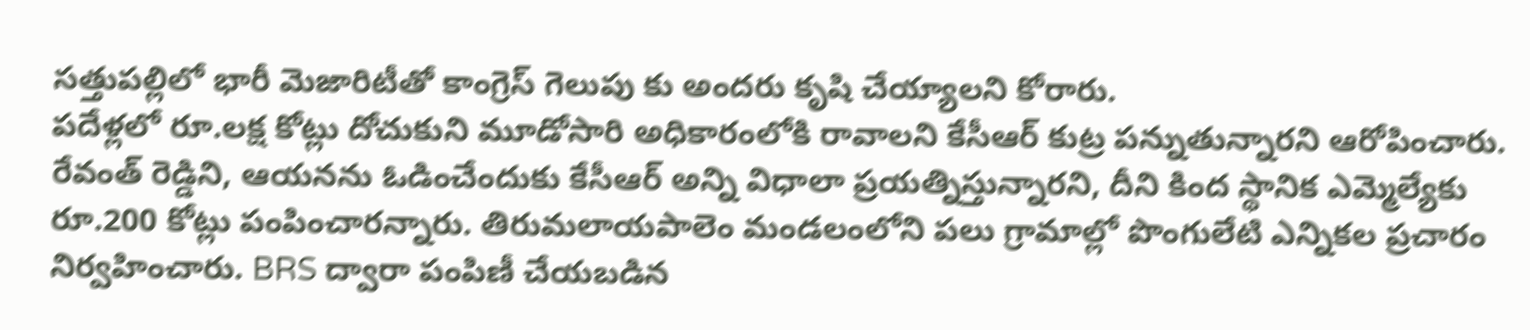సత్తుపల్లిలో భారీ మెజారిటీతో కాంగ్రెస్ గెలుపు కు అందరు కృషి చేయ్యాలని కోరారు.
పదేళ్లలో రూ.లక్ష కోట్లు దోచుకుని మూడోసారి అధికారంలోకి రావాలని కేసీఆర్ కుట్ర పన్నుతున్నారని ఆరోపించారు. రేవంత్ రెడ్డిని, ఆయనను ఓడించేందుకు కేసీఆర్ అన్ని విధాలా ప్రయత్నిస్తున్నారని, దీని కింద స్థానిక ఎమ్మెల్యేకు రూ.200 కోట్లు పంపించారన్నారు. తిరుమలాయపాలెం మండలంలోని పలు గ్రామాల్లో పొంగులేటి ఎన్నికల ప్రచారం నిర్వహించారు. BRS ద్వారా పంపిణీ చేయబడిన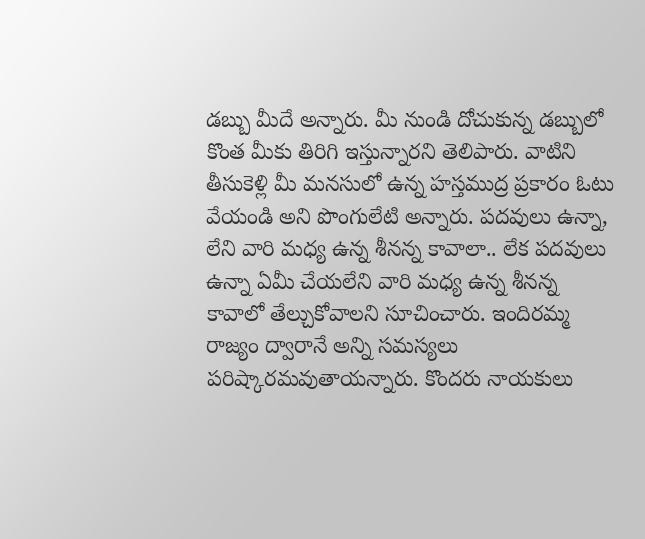డబ్బు మీదే అన్నారు. మీ నుండి దోచుకున్న డబ్బులో కొంత మీకు తిరిగి ఇస్తున్నారని తెలిపారు. వాటిని తీసుకెళ్లి మీ మనసులో ఉన్న హస్తముద్ర ప్రకారం ఓటు వేయండి అని పొంగులేటి అన్నారు. పదవులు ఉన్నా, లేని వారి మధ్య ఉన్న శీనన్న కావాలా.. లేక పదవులు ఉన్నా ఏమీ చేయలేని వారి మధ్య ఉన్న శీనన్న కావాలో తేల్చుకోవాలని సూచించారు. ఇందిరమ్మ రాజ్యం ద్వారానే అన్ని సమస్యలు పరిష్కారమవుతాయన్నారు. కొందరు నాయకులు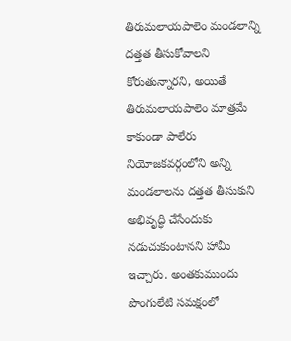తిరుమలాయపాలెం మండలాన్ని దత్తత తీసుకోవాలని కోరుతున్నారని, అయితే తిరుమలాయపాలెం మాత్రమే కాకుండా పాలేరు నియోజకవర్గంలోని అన్ని మండలాలను దత్తత తీసుకుని అభివృద్ధి చేసేందుకు నడుచుకుంటానని హామీ ఇచ్చారు. అంతకుముందు పొంగులేటి సమక్షంలో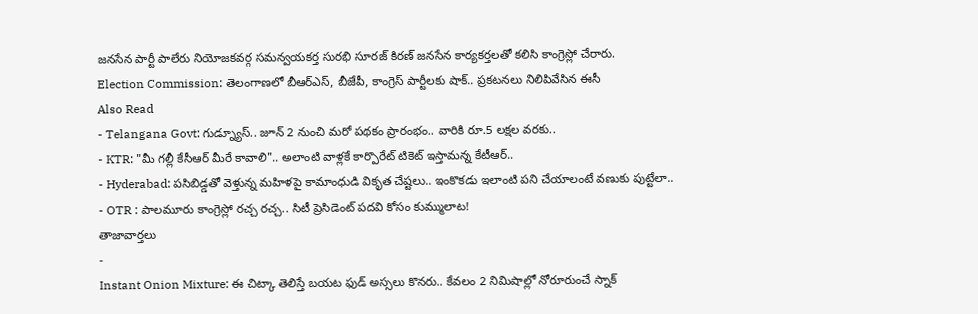జనసేన పార్టీ పాలేరు నియోజకవర్గ సమన్వయకర్త సురభి సూరజ్ కిరణ్ జనసేన కార్యకర్తలతో కలిసి కాంగ్రెస్లో చేరారు.
Election Commission: తెలంగాణలో బీఆర్ఎస్, బీజేపీ, కాంగ్రెస్ పార్టీలకు షాక్.. ప్రకటనలు నిలిపివేసిన ఈసీ
Also Read
- Telangana Govt: గుడ్న్యూస్.. జూన్ 2 నుంచి మరో పథకం ప్రారంభం.. వారికి రూ.5 లక్షల వరకు..
- KTR: "మీ గల్లీ కేసీఆర్ మీరే కావాలి".. అలాంటి వాళ్లకే కార్పొరేట్ టికెట్ ఇస్తామన్న కేటీఆర్..
- Hyderabad: పసిబిడ్డతో వెళ్తున్న మహిళపై కామాంధుడి వికృత చేష్టలు.. ఇంకొకడు ఇలాంటి పని చేయాలంటే వణుకు పుట్టేలా..
- OTR : పాలమూరు కాంగ్రెస్లో రచ్చ రచ్చ.. సిటీ ప్రెసిడెంట్ పదవి కోసం కుమ్ములాట!
తాజావార్తలు
-
Instant Onion Mixture: ఈ చిట్కా తెలిస్తే బయట ఫుడ్ అస్సలు కొనరు.. కేవలం 2 నిమిషాల్లో నోరూరుంచే స్నాక్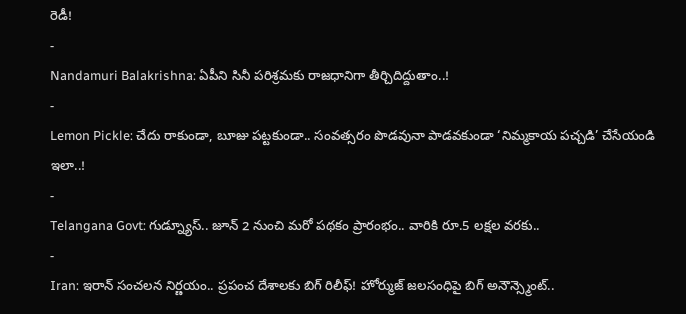రెడీ!
-
Nandamuri Balakrishna: ఏపీని సినీ పరిశ్రమకు రాజధానిగా తీర్చిదిద్దుతాం..!
-
Lemon Pickle: చేదు రాకుండా, బూజు పట్టకుండా.. సంవత్సరం పొడవునా పాడవకుండా ‘నిమ్మకాయ పచ్చడి’ చేసేయండి ఇలా..!
-
Telangana Govt: గుడ్న్యూస్.. జూన్ 2 నుంచి మరో పథకం ప్రారంభం.. వారికి రూ.5 లక్షల వరకు..
-
Iran: ఇరాన్ సంచలన నిర్ణయం.. ప్రపంచ దేశాలకు బిగ్ రిలీఫ్! హోర్ముజ్ జలసంధిపై బిగ్ అనౌన్స్మెంట్..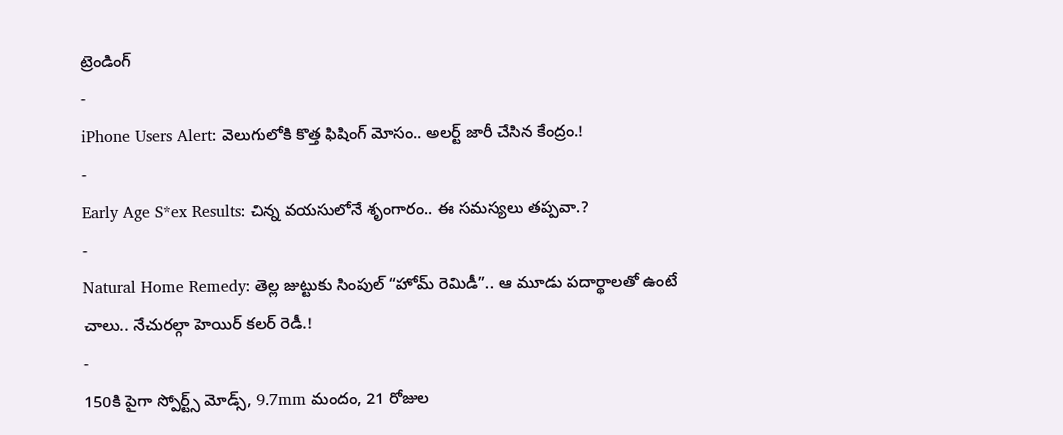ట్రెండింగ్
-
iPhone Users Alert: వెలుగులోకి కొత్త ఫిషింగ్ మోసం.. అలర్ట్ జారీ చేసిన కేంద్రం.!
-
Early Age S*ex Results: చిన్న వయసులోనే శృంగారం.. ఈ సమస్యలు తప్పవా.?
-
Natural Home Remedy: తెల్ల జుట్టుకు సింపుల్ “హోమ్ రెమిడీ”.. ఆ మూడు పదార్థాలతో ఉంటే చాలు.. నేచురల్గా హెయిర్ కలర్ రెడీ.!
-
150కి పైగా స్పోర్ట్స్ మోడ్స్, 9.7mm మందం, 21 రోజుల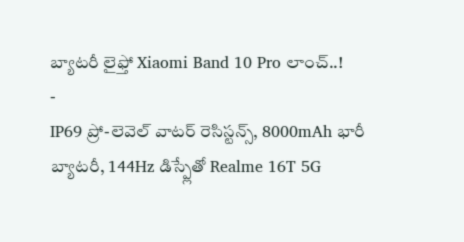బ్యాటరీ లైఫ్తో Xiaomi Band 10 Pro లాంచ్..!
-
IP69 ప్రో-లెవెల్ వాటర్ రెసిస్టన్స్, 8000mAh భారీ బ్యాటరీ, 144Hz డిస్ప్లేతో Realme 16T 5G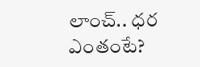లాంచ్.. ధర ఎంతంటే?